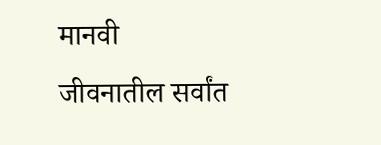मानवी जीवनातील सर्वांत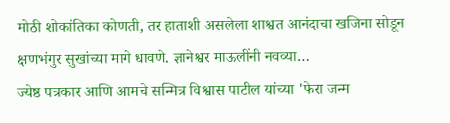मोठी शोकांतिका कोणती, तर हाताशी असलेला शाश्वत आनंदाचा खजिना सोडून क्षणभंगुर सुखांच्या मागे धावणे. ज्ञानेश्वर माऊलींनी नवव्या…
ज्येष्ठ पत्रकार आणि आमचे सन्मित्र विश्वास पाटील यांच्या 'फेरा जन्म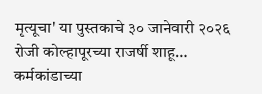मृत्यूचा' या पुस्तकाचे ३० जानेवारी २०२६ रोजी कोल्हापूरच्या राजर्षी शाहू…
कर्मकांडाच्या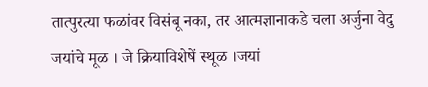तात्पुरत्या फळांवर विसंबू नका, तर आत्मज्ञानाकडे चला अर्जुना वेदु जयांचे मूळ । जे क्रियाविशेषें स्थूळ ।जयां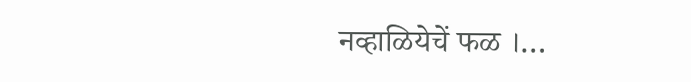नव्हाळियेचें फळ ।…